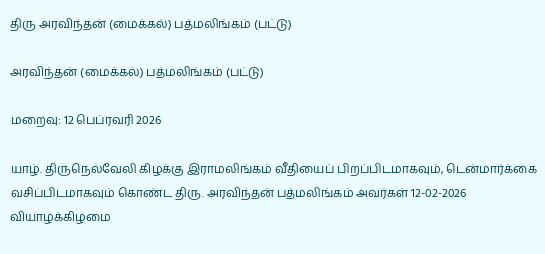திரு அரவிந்தன் (மைக்கல்) பத்மலிங்கம் (பட்டு)

அரவிந்தன் (மைக்கல்) பத்மலிங்கம் (பட்டு)

மறைவு: 12 பெப்ரவரி 2026

யாழ். திருநெல்வேலி கிழக்கு இராமலிங்கம் வீதியைப் பிறப்பிடமாகவும், டென்மார்க்கை வசிப்பிடமாகவும் கொண்ட திரு. அரவிந்தன் பத்மலிங்கம் அவர்கள் 12-02-2026 வியாழக்கிழமை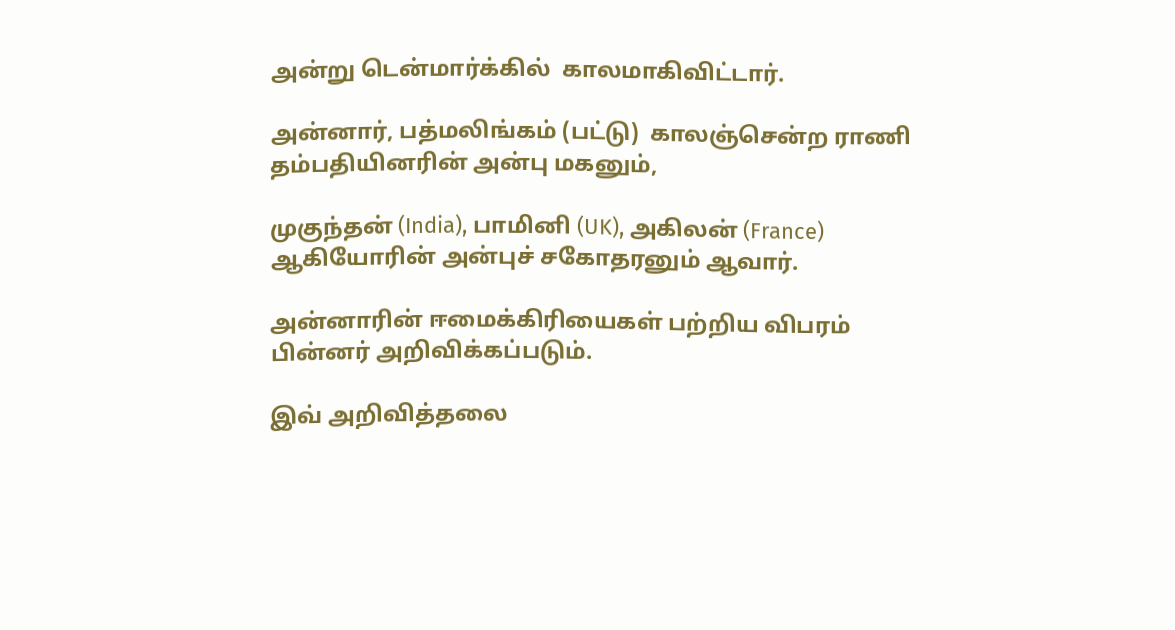அன்று டென்மார்க்கில்  காலமாகிவிட்டார்.

அன்னார், பத்மலிங்கம் (பட்டு)  காலஞ்சென்ற ராணி தம்பதியினரின் அன்பு மகனும்,

முகுந்தன் (India), பாமினி (UK), அகிலன் (France) ஆகியோரின் அன்புச் சகோதரனும் ஆவார்.

அன்னாரின் ஈமைக்கிரியைகள் பற்றிய விபரம் பின்னர் அறிவிக்கப்படும்.

இவ் அறிவித்தலை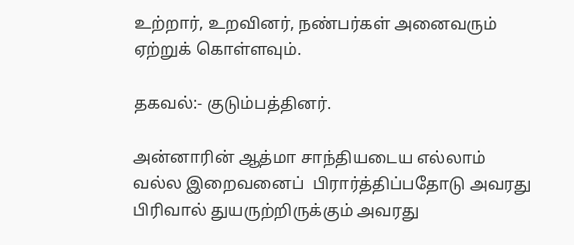உற்றார், உறவினர், நண்பர்கள் அனைவரும் ஏற்றுக் கொள்ளவும்.

தகவல்:- குடும்பத்தினர்.

அன்னாரின் ஆத்மா சாந்தியடைய எல்லாம் வல்ல இறைவனைப்  பிரார்த்திப்பதோடு அவரது பிரிவால் துயருற்றிருக்கும் அவரது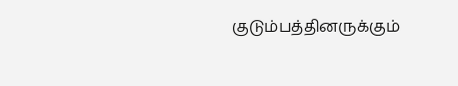குடும்பத்தினருக்கும்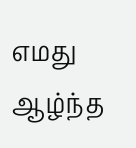எமது ஆழ்ந்த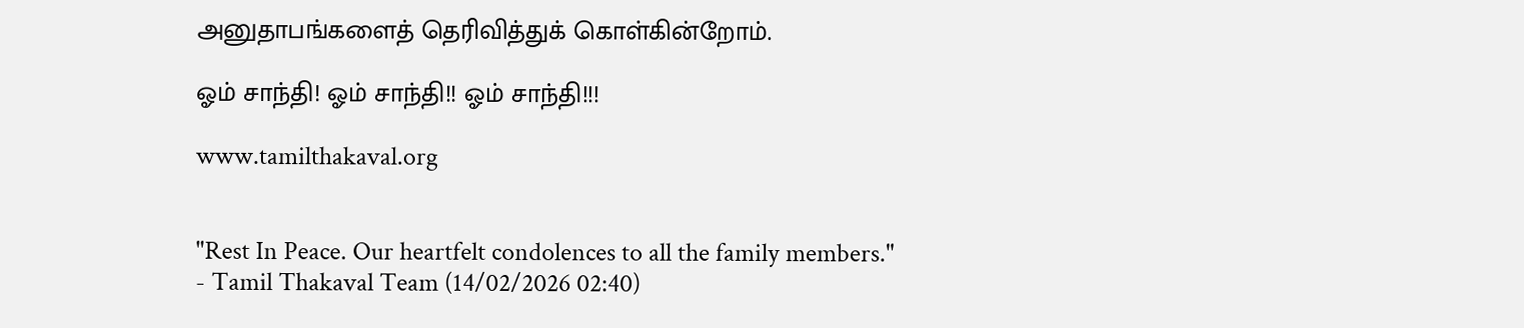அனுதாபங்களைத் தெரிவித்துக் கொள்கின்றோம்.

ஓம் சாந்தி! ஓம் சாந்தி!! ஓம் சாந்தி!!!

www.tamilthakaval.org


"Rest In Peace. Our heartfelt condolences to all the family members."
- Tamil Thakaval Team (14/02/2026 02:40)